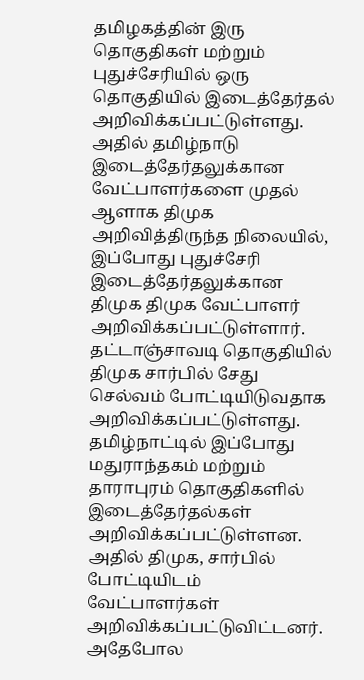தமிழகத்தின் இரு தொகுதிகள் மற்றும் புதுச்சேரியில் ஒரு தொகுதியில் இடைத்தேர்தல் அறிவிக்கப்பட்டுள்ளது. அதில் தமிழ்நாடு இடைத்தேர்தலுக்கான வேட்பாளர்களை முதல் ஆளாக திமுக அறிவித்திருந்த நிலையில், இப்போது புதுச்சேரி இடைத்தேர்தலுக்கான திமுக திமுக வேட்பாளர் அறிவிக்கப்பட்டுள்ளார். தட்டாஞ்சாவடி தொகுதியில் திமுக சார்பில் சேது செல்வம் போட்டியிடுவதாக அறிவிக்கப்பட்டுள்ளது.
தமிழ்நாட்டில் இப்போது மதுராந்தகம் மற்றும் தாராபுரம் தொகுதிகளில் இடைத்தேர்தல்கள் அறிவிக்கப்பட்டுள்ளன. அதில் திமுக, சார்பில் போட்டியிடம் வேட்பாளர்கள் அறிவிக்கப்பட்டுவிட்டனர். அதேபோல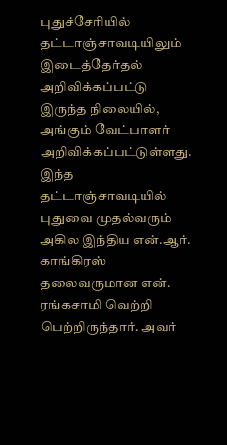புதுச்சேரியில் தட்டாஞ்சாவடியிலும் இடைத்தேர்தல் அறிவிக்கப்பட்டு இருந்த நிலையில், அங்கும் வேட்பாளர் அறிவிக்கப்பட்டுள்ளது.
இந்த தட்டாஞ்சாவடியில் புதுவை முதல்வரும் அகில இந்திய என்.ஆர். காங்கிரஸ் தலைவருமான என். ரங்கசாமி வெற்றி பெற்றிருந்தார். அவர்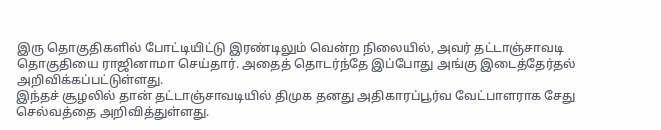இரு தொகுதிகளில் போட்டியிட்டு இரண்டிலும் வென்ற நிலையில், அவர் தட்டாஞ்சாவடி தொகுதியை ராஜினாமா செய்தார். அதைத் தொடர்ந்தே இப்போது அங்கு இடைத்தேர்தல் அறிவிக்கப்பட்டுள்ளது.
இந்தச் சூழலில் தான் தட்டாஞ்சாவடியில் திமுக தனது அதிகாரப்பூர்வ வேட்பாளராக சேது செல்வத்தை அறிவித்துள்ளது.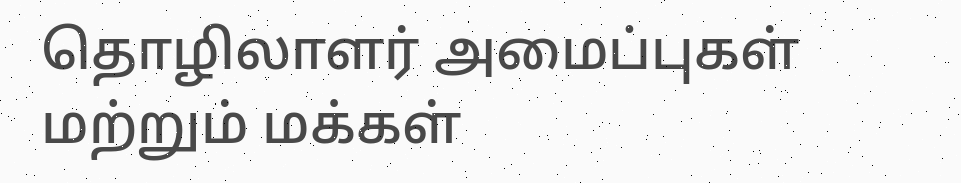தொழிலாளர் அமைப்புகள் மற்றும் மக்கள்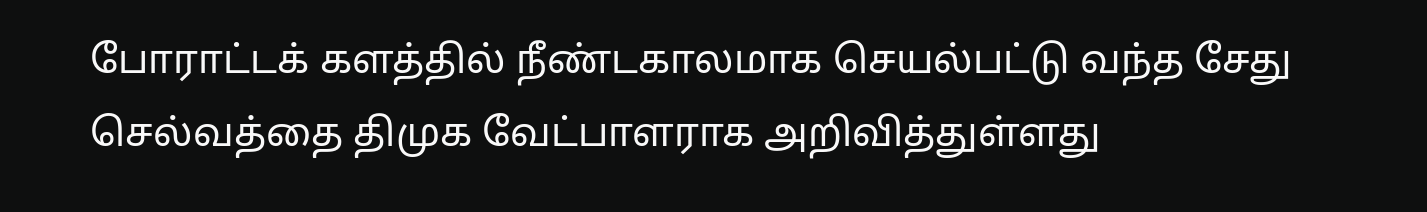போராட்டக் களத்தில் நீண்டகாலமாக செயல்பட்டு வந்த சேது செல்வத்தை திமுக வேட்பாளராக அறிவித்துள்ளது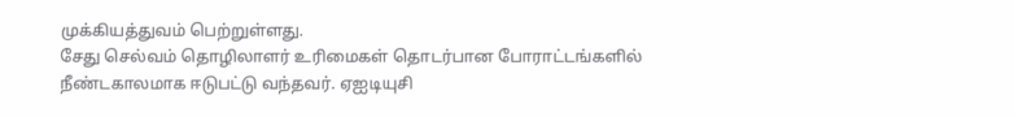முக்கியத்துவம் பெற்றுள்ளது.
சேது செல்வம் தொழிலாளர் உரிமைகள் தொடர்பான போராட்டங்களில் நீண்டகாலமாக ஈடுபட்டு வந்தவர். ஏஐடியுசி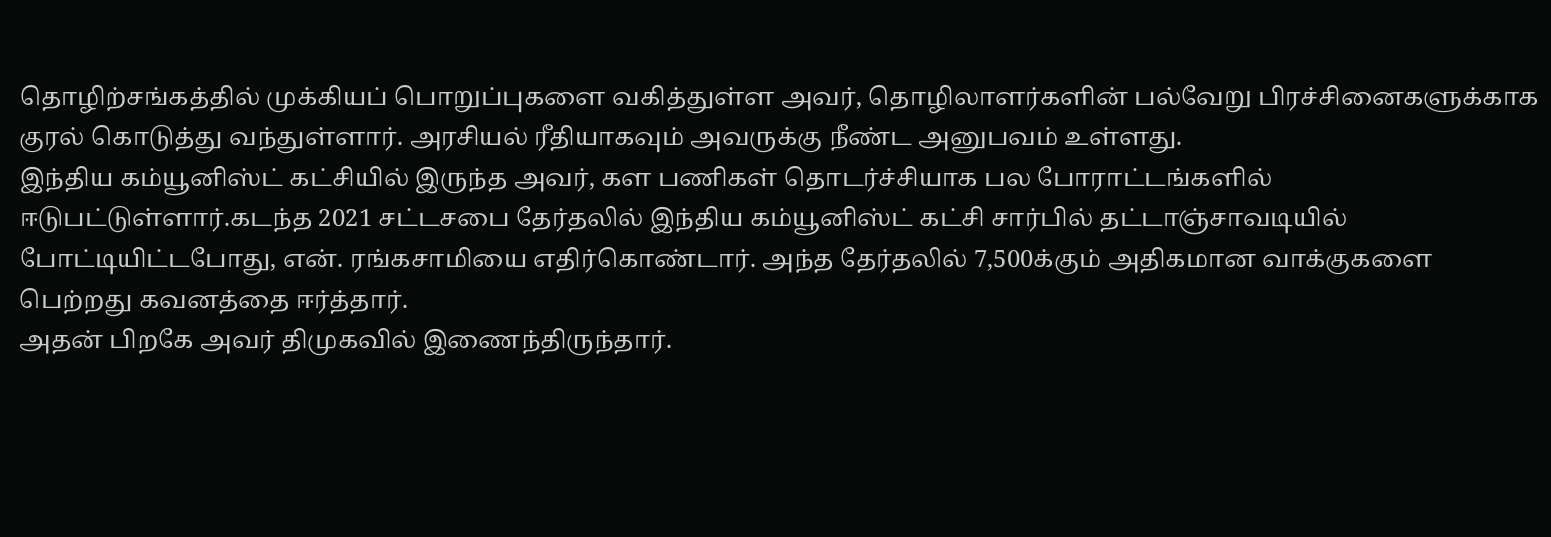தொழிற்சங்கத்தில் முக்கியப் பொறுப்புகளை வகித்துள்ள அவர், தொழிலாளர்களின் பல்வேறு பிரச்சினைகளுக்காக குரல் கொடுத்து வந்துள்ளார். அரசியல் ரீதியாகவும் அவருக்கு நீண்ட அனுபவம் உள்ளது.
இந்திய கம்யூனிஸ்ட் கட்சியில் இருந்த அவர், கள பணிகள் தொடர்ச்சியாக பல போராட்டங்களில் ஈடுபட்டுள்ளார்.கடந்த 2021 சட்டசபை தேர்தலில் இந்திய கம்யூனிஸ்ட் கட்சி சார்பில் தட்டாஞ்சாவடியில் போட்டியிட்டபோது, என். ரங்கசாமியை எதிர்கொண்டார். அந்த தேர்தலில் 7,500க்கும் அதிகமான வாக்குகளை பெற்றது கவனத்தை ஈர்த்தார்.
அதன் பிறகே அவர் திமுகவில் இணைந்திருந்தார்.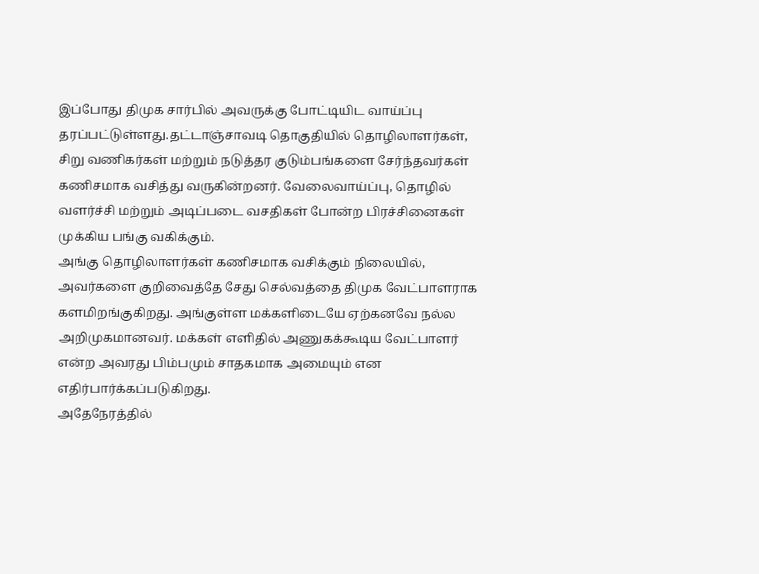இப்போது திமுக சார்பில் அவருக்கு போட்டியிட வாய்ப்பு தரப்பட்டுள்ளது.தட்டாஞ்சாவடி தொகுதியில் தொழிலாளர்கள், சிறு வணிகர்கள் மற்றும் நடுத்தர குடும்பங்களை சேர்ந்தவர்கள் கணிசமாக வசித்து வருகின்றனர். வேலைவாய்ப்பு, தொழில் வளர்ச்சி மற்றும் அடிப்படை வசதிகள் போன்ற பிரச்சினைகள் முக்கிய பங்கு வகிக்கும்.
அங்கு தொழிலாளர்கள் கணிசமாக வசிக்கும் நிலையில், அவர்களை குறிவைத்தே சேது செல்வத்தை திமுக வேட்பாளராக களமிறங்குகிறது. அங்குள்ள மக்களிடையே ஏற்கனவே நல்ல அறிமுகமானவர். மக்கள் எளிதில் அணுகக்கூடிய வேட்பாளர் என்ற அவரது பிம்பமும் சாதகமாக அமையும் என எதிர்பார்க்கப்படுகிறது.
அதேநேரத்தில்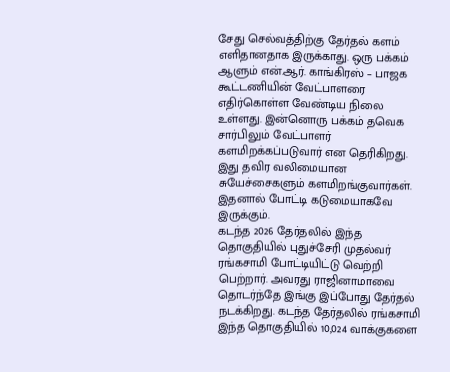சேது செல்வத்திற்கு தேர்தல் களம் எளிதானதாக இருக்காது. ஒரு பக்கம் ஆளும் என்.ஆர். காங்கிரஸ் – பாஜக கூட்டணியின் வேட்பாளரை எதிர்கொள்ள வேண்டிய நிலை உள்ளது. இன்னொரு பக்கம் தவெக சார்பிலும் வேட்பாளர் களமிறக்கப்படுவார் என தெரிகிறது. இது தவிர வலிமையான சுயேச்சைகளும் களமிறங்குவார்கள். இதனால் போட்டி கடுமையாகவே இருக்கும்.
கடந்த 2026 தேர்தலில் இந்த தொகுதியில் புதுச்சேரி முதல்வர் ரங்கசாமி போட்டியிட்டு வெற்றி பெற்றார். அவரது ராஜினாமாவை தொடர்ந்தே இங்கு இப்போது தேர்தல் நடக்கிறது. கடந்த தேர்தலில் ரங்கசாமி இந்த தொகுதியில் 10,024 வாக்குகளை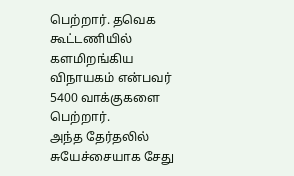பெற்றார். தவெக கூட்டணியில் களமிறங்கிய விநாயகம் என்பவர் 5400 வாக்குகளை பெற்றார்.
அந்த தேர்தலில் சுயேச்சையாக சேது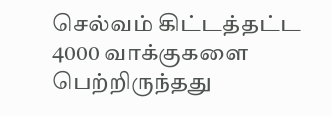செல்வம் கிட்டத்தட்ட 4000 வாக்குகளை பெற்றிருந்தது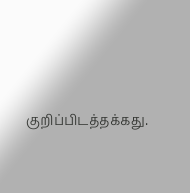குறிப்பிடத்தக்கது.